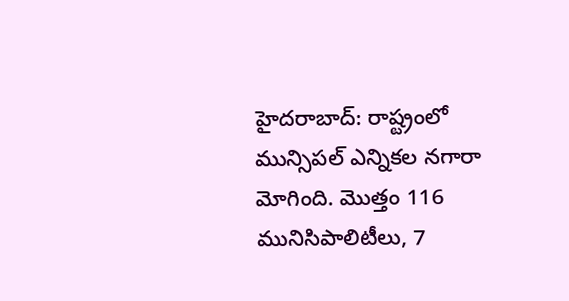హైదరాబాద్: రాష్ట్రంలో మున్సిపల్ ఎన్నికల నగారా మోగింది. మొత్తం 116 మునిసిపాలిటీలు, 7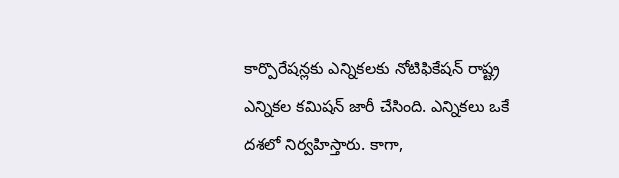కార్పొరేషన్లకు ఎన్నికలకు నోటిఫికేషన్ రాష్ట్ర ఎన్నికల కమిషన్ జారీ చేసింది. ఎన్నికలు ఒకే దశలో నిర్వహిస్తారు. కాగా,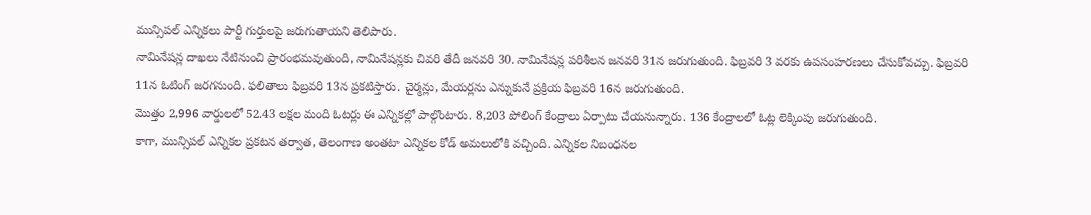మున్సిపల్ ఎన్నికలు పార్టీ గుర్తులపై జరుగుతాయని తెలిపారు.
నామినేషన్ల దాఖలు నేటినుంచి ప్రారంభమవుతుంది, నామినేషన్లకు చివరి తేదీ జనవరి 30. నామినేషన్ల పరిశీలన జనవరి 31న జరుగుతుంది. ఫిబ్రవరి 3 వరకు ఉపసంహరణలు చేసుకోవచ్చు. ఫిబ్రవరి 11న ఓటింగ్ జరగనుంది. ఫలితాలు ఫిబ్రవరి 13న ప్రకటిస్తారు. చైర్మన్లు, మేయర్లను ఎన్నుకునే ప్రక్రియ ఫిబ్రవరి 16న జరుగుతుంది.
మొత్తం 2,996 వార్డులలో 52.43 లక్షల మంది ఓటర్లు ఈ ఎన్నికల్లో పాల్గొంటారు. 8,203 పోలింగ్ కేంద్రాలు ఏర్పాటు చేయనున్నారు. 136 కేంద్రాలలో ఓట్ల లెక్కింపు జరుగుతుంది.
కాగా, మున్సిపల్ ఎన్నికల ప్రకటన తర్వాత, తెలంగాణ అంతటా ఎన్నికల కోడ్ అమలులోకి వచ్చింది. ఎన్నికల నిబంధనల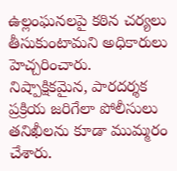ఉల్లంఘనలపై కఠిన చర్యలు తీసుకుంటామని అధికారులు హెచ్చరించారు. నిష్పాక్షికమైన, పారదర్శక ప్రక్రియ జరిగేలా పోలీసులు తనిఖీలను కూడా ముమ్మరం చేశారు.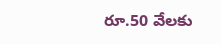రూ.50 వేలకు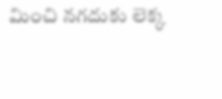మించి నగదుకు లెక్క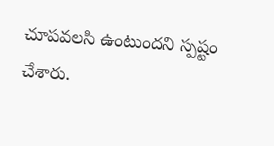చూపవలసి ఉంటుందని స్పష్టం చేశారు.